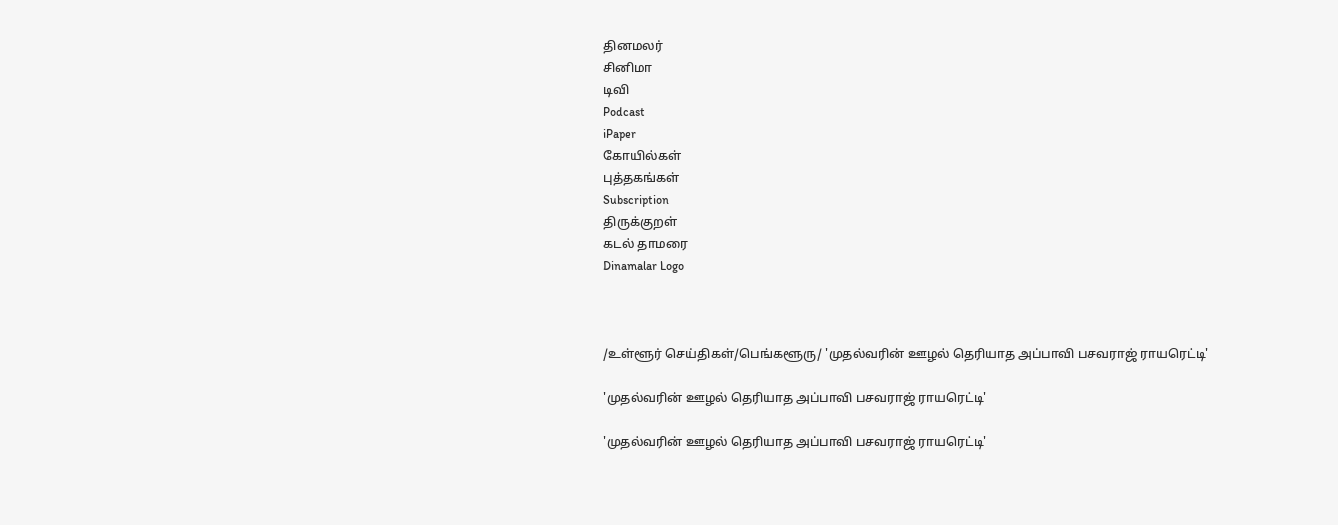தினமலர்
சினிமா
டிவி
Podcast
iPaper
கோயில்கள்
புத்தகங்கள்
Subscription
திருக்குறள்
கடல் தாமரை
Dinamalar Logo



/உள்ளூர் செய்திகள்/பெங்களூரு/ 'முதல்வரின் ஊழல் தெரியாத அப்பாவி பசவராஜ் ராயரெட்டி'

'முதல்வரின் ஊழல் தெரியாத அப்பாவி பசவராஜ் ராயரெட்டி'

'முதல்வரின் ஊழல் தெரியாத அப்பாவி பசவராஜ் ராயரெட்டி'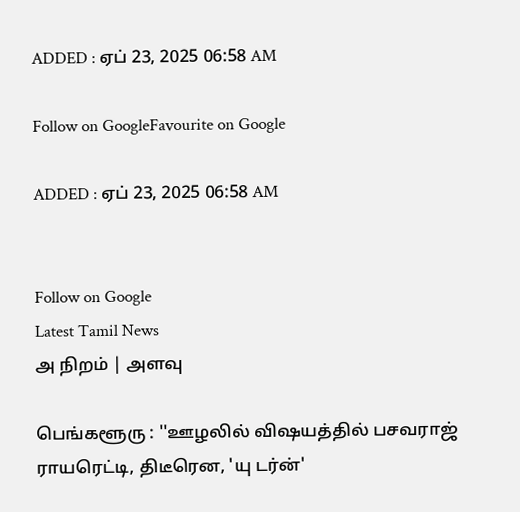ADDED : ஏப் 23, 2025 06:58 AM

Follow on GoogleFavourite on Google

ADDED : ஏப் 23, 2025 06:58 AM


Follow on Google
Latest Tamil News
அ நிறம் | அளவு

பெங்களூரு : ''ஊழலில் விஷயத்தில் பசவராஜ் ராயரெட்டி, திடீரென, 'யு டர்ன்'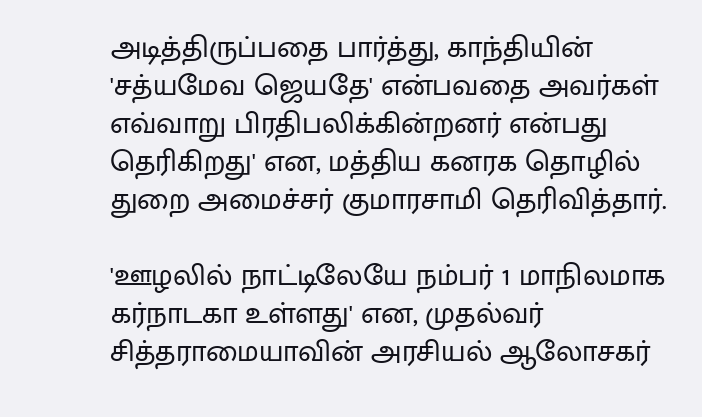அடித்திருப்பதை பார்த்து, காந்தியின் 'சத்யமேவ ஜெயதே' என்பவதை அவர்கள் எவ்வாறு பிரதிபலிக்கின்றனர் என்பது தெரிகிறது' என, மத்திய கனரக தொழில் துறை அமைச்சர் குமாரசாமி தெரிவித்தார்.

'ஊழலில் நாட்டிலேயே நம்பர் 1 மாநிலமாக கர்நாடகா உள்ளது' என, முதல்வர் சித்தராமையாவின் அரசியல் ஆலோசகர்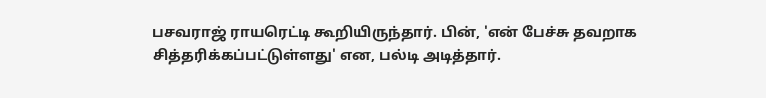பசவராஜ் ராயரெட்டி கூறியிருந்தார். பின், 'என் பேச்சு தவறாக சித்தரிக்கப்பட்டுள்ளது' என, பல்டி அடித்தார்.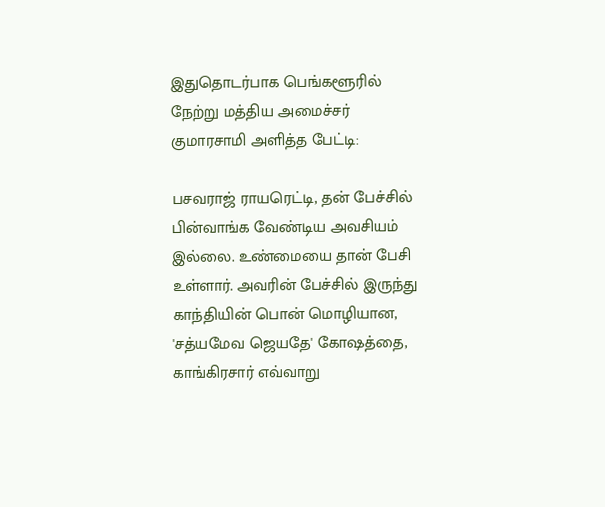இதுதொடர்பாக பெங்களூரில் நேற்று மத்திய அமைச்சர் குமாரசாமி அளித்த பேட்டி:

பசவராஜ் ராயரெட்டி, தன் பேச்சில் பின்வாங்க வேண்டிய அவசியம் இல்லை. உண்மையை தான் பேசி உள்ளார். அவரின் பேச்சில் இருந்து காந்தியின் பொன் மொழியான, 'சத்யமேவ ஜெயதே' கோஷத்தை, காங்கிரசார் எவ்வாறு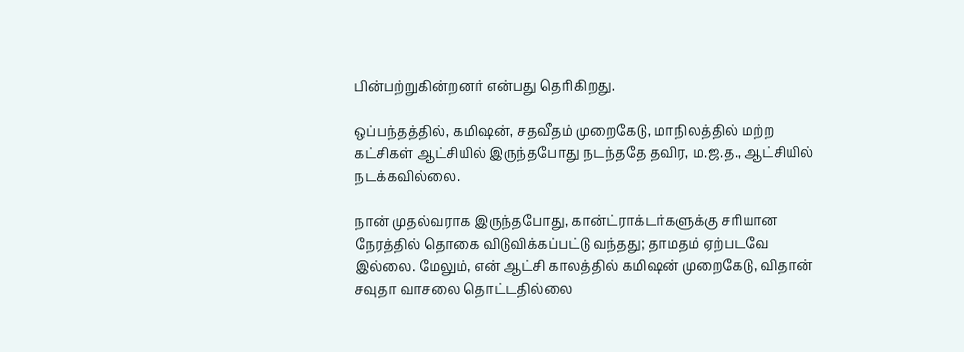பின்பற்றுகின்றனர் என்பது தெரிகிறது.

ஒப்பந்தத்தில், கமிஷன், சதவீதம் முறைகேடு, மாநிலத்தில் மற்ற கட்சிகள் ஆட்சியில் இருந்தபோது நடந்ததே தவிர, ம.ஜ.த., ஆட்சியில் நடக்கவில்லை.

நான் முதல்வராக இருந்தபோது, கான்ட்ராக்டர்களுக்கு சரியான நேரத்தில் தொகை விடுவிக்கப்பட்டு வந்தது; தாமதம் ஏற்படவே இல்லை. மேலும், என் ஆட்சி காலத்தில் கமிஷன் முறைகேடு, விதான் சவுதா வாசலை தொட்டதில்லை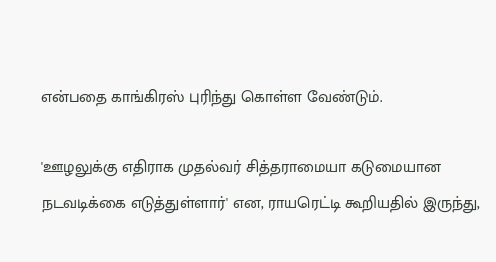என்பதை காங்கிரஸ் புரிந்து கொள்ள வேண்டும்.

'ஊழலுக்கு எதிராக முதல்வர் சித்தராமையா கடுமையான நடவடிக்கை எடுத்துள்ளார்' என, ராயரெட்டி கூறியதில் இருந்து,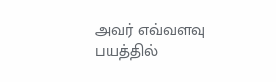அவர் எவ்வளவு பயத்தில்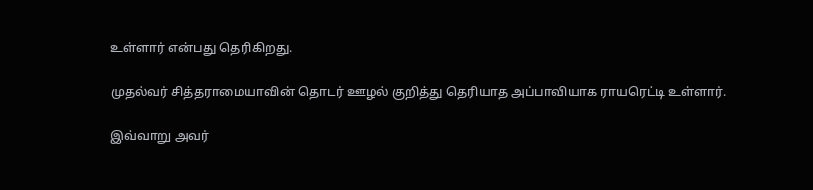உள்ளார் என்பது தெரிகிறது.

முதல்வர் சித்தராமையாவின் தொடர் ஊழல் குறித்து தெரியாத அப்பாவியாக ராயரெட்டி உள்ளார்.

இவ்வாறு அவர்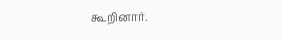கூறினார்.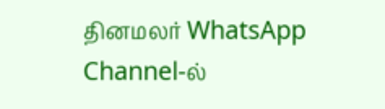தினமலர் WhatsApp Channel-ல்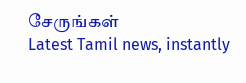சேருங்கள்
Latest Tamil news, instantly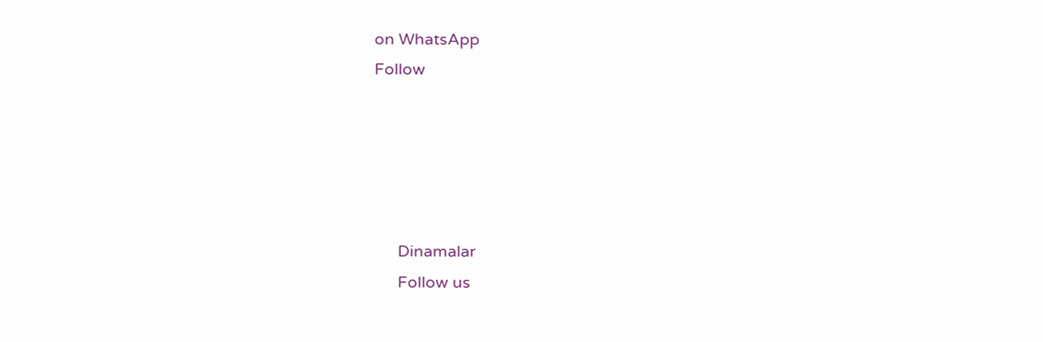on WhatsApp
Follow





      Dinamalar
      Follow us